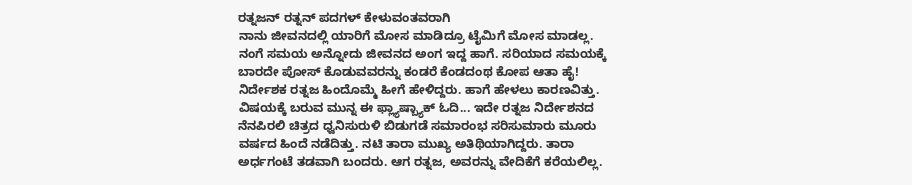ರತ್ನಜನ್ ರತ್ನನ್ ಪದಗಳ್ ಕೇಳುವಂತವರಾಗಿ
ನಾನು ಜೀವನದಲ್ಲಿ ಯಾರಿಗೆ ಮೋಸ ಮಾಡಿದ್ರೂ ಟೈಮಿಗೆ ಮೋಸ ಮಾಡಲ್ಲ. ನಂಗೆ ಸಮಯ ಅನ್ನೋದು ಜೀವನದ ಅಂಗ ಇದ್ದ ಹಾಗೆ. ಸರಿಯಾದ ಸಮಯಕ್ಕೆ ಬಾರದೇ ಪೋಸ್ ಕೊಡುವವರನ್ನು ಕಂಡರೆ ಕೆಂಡದಂಥ ಕೋಪ ಆತಾ ಹೈ! ನಿರ್ದೇಶಕ ರತ್ನಜ ಹಿಂದೊಮ್ಮೆ ಹೀಗೆ ಹೇಳಿದ್ದರು. ಹಾಗೆ ಹೇಳಲು ಕಾರಣವಿತ್ತು.
ವಿಷಯಕ್ಕೆ ಬರುವ ಮುನ್ನ ಈ ಫ್ಲ್ಯಾಷ್ಬ್ಯಾಕ್ ಓದಿ... ಇದೇ ರತ್ನಜ ನಿರ್ದೇಶನದ ನೆನಪಿರಲಿ ಚಿತ್ರದ ಧ್ವನಿಸುರುಳಿ ಬಿಡುಗಡೆ ಸಮಾರಂಭ ಸರಿಸುಮಾರು ಮೂರು ವರ್ಷದ ಹಿಂದೆ ನಡೆದಿತ್ತು. ನಟಿ ತಾರಾ ಮುಖ್ಯ ಅತಿಥಿಯಾಗಿದ್ದರು. ತಾರಾ ಅರ್ಧಗಂಟೆ ತಡವಾಗಿ ಬಂದರು. ಆಗ ರತ್ನಜ, ಅವರನ್ನು ವೇದಿಕೆಗೆ ಕರೆಯಲಿಲ್ಲ.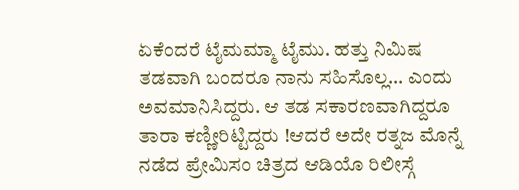ಏಕೆಂದರೆ ಟೈಮಮ್ಮಾ ಟೈಮು. ಹತ್ತು ನಿಮಿಷ ತಡವಾಗಿ ಬಂದರೂ ನಾನು ಸಹಿಸೊಲ್ಲ... ಎಂದು ಅವಮಾನಿಸಿದ್ದರು. ಆ ತಡ ಸಕಾರಣವಾಗಿದ್ದರೂ ತಾರಾ ಕಣ್ಣೀರಿಟ್ಟಿದ್ದರು !ಆದರೆ ಅದೇ ರತ್ನಜ ಮೊನ್ನೆ ನಡೆದ ಪ್ರೇಮಿಸಂ ಚಿತ್ರದ ಆಡಿಯೊ ರಿಲೀಸ್ಗೆ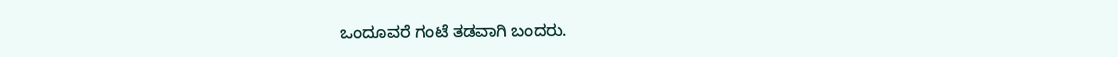ಒಂದೂವರೆ ಗಂಟೆ ತಡವಾಗಿ ಬಂದರು.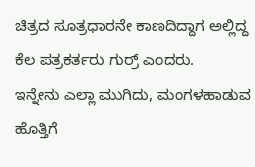ಚಿತ್ರದ ಸೂತ್ರಧಾರನೇ ಕಾಣದಿದ್ದಾಗ ಅಲ್ಲಿದ್ದ ಕೆಲ ಪತ್ರಕರ್ತರು ಗುರ್ರ್ ಎಂದರು.
ಇನ್ನೇನು ಎಲ್ಲಾ ಮುಗಿದು, ಮಂಗಳಹಾಡುವ ಹೊತ್ತಿಗೆ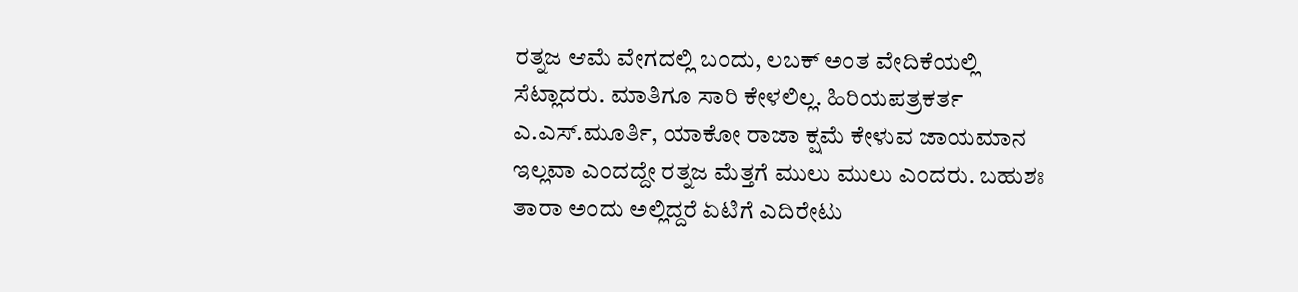ರತ್ನಜ ಆಮೆ ವೇಗದಲ್ಲಿ ಬಂದು, ಲಬಕ್ ಅಂತ ವೇದಿಕೆಯಲ್ಲಿ ಸೆಟ್ಲಾದರು. ಮಾತಿಗೂ ಸಾರಿ ಕೇಳಲಿಲ್ಲ. ಹಿರಿಯಪತ್ರಕರ್ತ ಎ.ಎಸ್.ಮೂರ್ತಿ, ಯಾಕೋ ರಾಜಾ ಕ್ಷಮೆ ಕೇಳುವ ಜಾಯಮಾನ ಇಲ್ಲವಾ ಎಂದದ್ದೇ ರತ್ನಜ ಮೆತ್ತಗೆ ಮುಲು ಮುಲು ಎಂದರು. ಬಹುಶಃ ತಾರಾ ಅಂದು ಅಲ್ಲಿದ್ದರೆ ಏಟಿಗೆ ಎದಿರೇಟು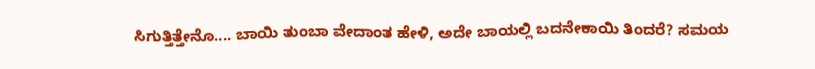ಸಿಗುತ್ತಿತ್ತೇನೊ.... ಬಾಯಿ ತುಂಬಾ ವೇದಾಂತ ಹೇಳಿ, ಅದೇ ಬಾಯಲ್ಲಿ ಬದನೇಕಾಯಿ ತಿಂದರೆ? ಸಮಯ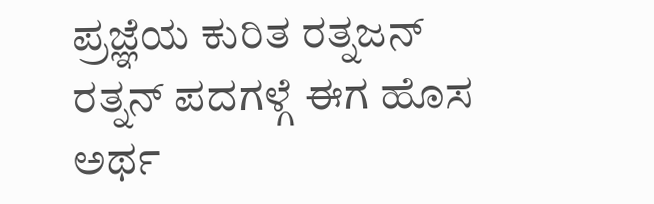ಪ್ರಜ್ಞೆಯ ಕುರಿತ ರತ್ನಜನ್ ರತ್ನನ್ ಪದಗಳ್ಗೆ ಈಗ ಹೊಸ ಅರ್ಥ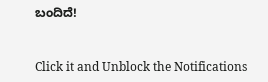ಬಂದಿದೆ!


Click it and Unblock the Notifications